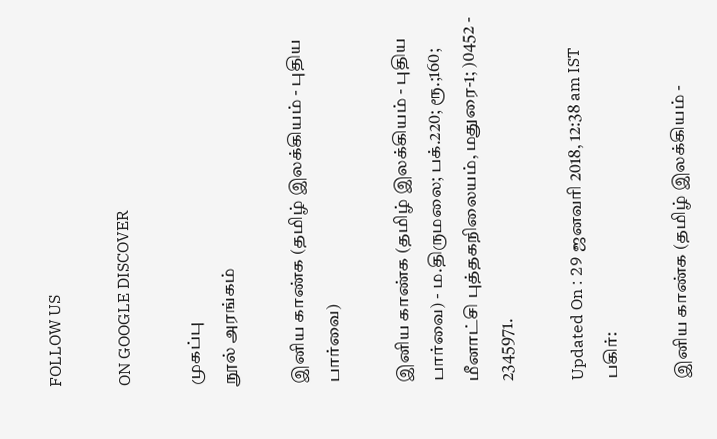FOLLOW US

ON GOOGLE DISCOVER

முகப்பு
நூல் அரங்கம்

இனிய காண்க (தமிழ் இலக்கியம் - புதிய பார்வை)

இனிய காண்க (தமிழ் இலக்கியம் - புதிய பார்வை) - ம.திருமலை; பக்.220; ரூ.;160; மீனாட்சி புத்தகநிலையம், மதுரை-1; )0452 - 2345971.

Updated On : 29 ஜனவரி 2018, 12:38 am IST
பகிர்:

இனிய காண்க (தமிழ் இலக்கியம் -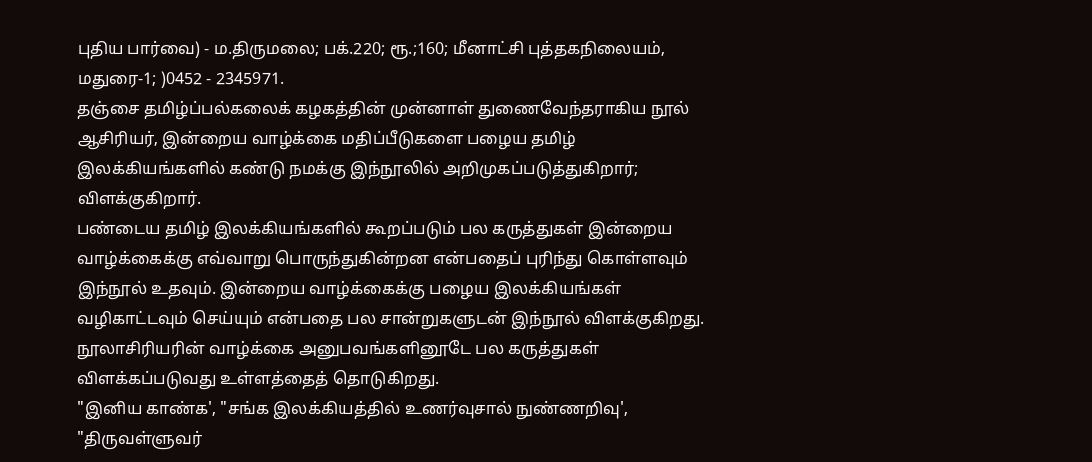புதிய பார்வை) - ம.திருமலை; பக்.220; ரூ.;160; மீனாட்சி புத்தகநிலையம், மதுரை-1; )0452 - 2345971.
தஞ்சை தமிழ்ப்பல்கலைக் கழகத்தின் முன்னாள் துணைவேந்தராகிய நூல் ஆசிரியர், இன்றைய வாழ்க்கை மதிப்பீடுகளை பழைய தமிழ் இலக்கியங்களில் கண்டு நமக்கு இந்நூலில் அறிமுகப்படுத்துகிறார்; விளக்குகிறார்.
பண்டைய தமிழ் இலக்கியங்களில் கூறப்படும் பல கருத்துகள் இன்றைய வாழ்க்கைக்கு எவ்வாறு பொருந்துகின்றன என்பதைப் புரிந்து கொள்ளவும் இந்நூல் உதவும். இன்றைய வாழ்க்கைக்கு பழைய இலக்கியங்கள் வழிகாட்டவும் செய்யும் என்பதை பல சான்றுகளுடன் இந்நூல் விளக்குகிறது. நூலாசிரியரின் வாழ்க்கை அனுபவங்களினூடே பல கருத்துகள் விளக்கப்படுவது உள்ளத்தைத் தொடுகிறது.
"இனிய காண்க', "சங்க இலக்கியத்தில் உணர்வுசால் நுண்ணறிவு', "திருவள்ளுவர்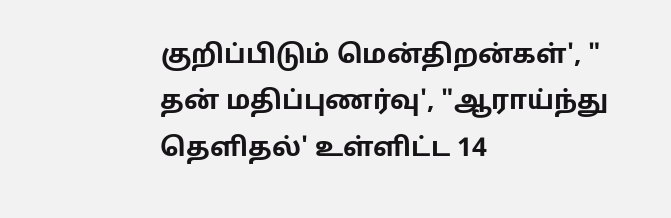குறிப்பிடும் மென்திறன்கள்', " தன் மதிப்புணர்வு', "ஆராய்ந்து தெளிதல்' உள்ளிட்ட 14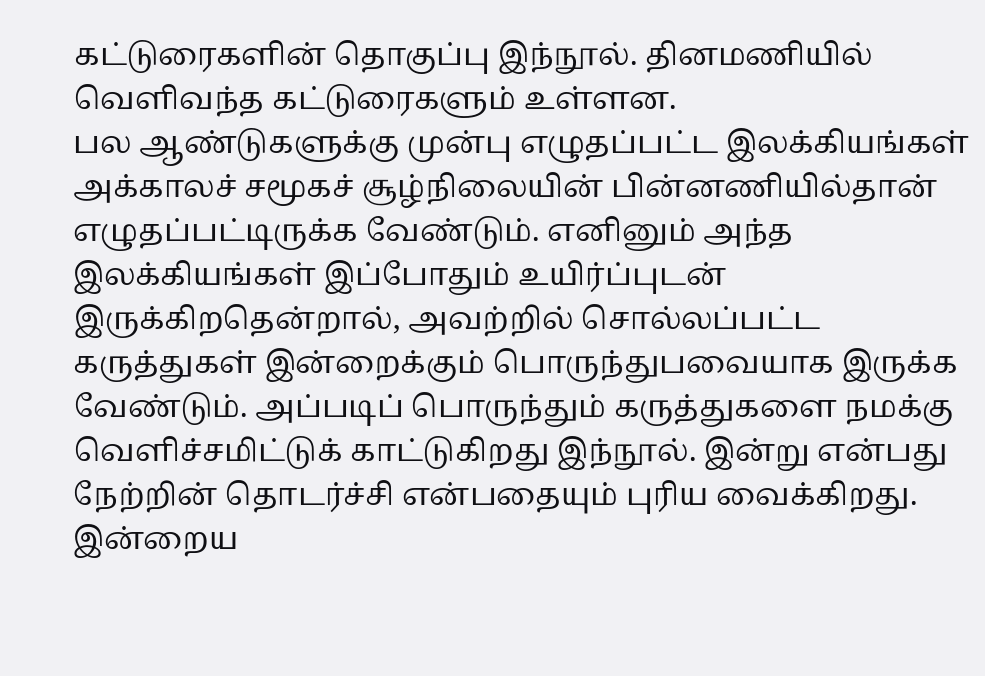கட்டுரைகளின் தொகுப்பு இந்நூல். தினமணியில் வெளிவந்த கட்டுரைகளும் உள்ளன.
பல ஆண்டுகளுக்கு முன்பு எழுதப்பட்ட இலக்கியங்கள் அக்காலச் சமூகச் சூழ்நிலையின் பின்னணியில்தான் எழுதப்பட்டிருக்க வேண்டும். எனினும் அந்த இலக்கியங்கள் இப்போதும் உயிர்ப்புடன் இருக்கிறதென்றால், அவற்றில் சொல்லப்பட்ட கருத்துகள் இன்றைக்கும் பொருந்துபவையாக இருக்க வேண்டும். அப்படிப் பொருந்தும் கருத்துகளை நமக்கு வெளிச்சமிட்டுக் காட்டுகிறது இந்நூல். இன்று என்பது நேற்றின் தொடர்ச்சி என்பதையும் புரிய வைக்கிறது. இன்றைய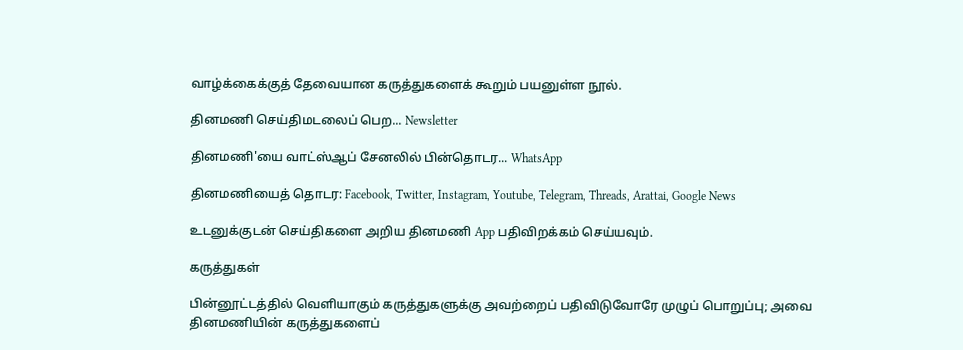வாழ்க்கைக்குத் தேவையான கருத்துகளைக் கூறும் பயனுள்ள நூல்.

தினமணி செய்திமடலைப் பெற... Newsletter

தினமணி'யை வாட்ஸ்ஆப் சேனலில் பின்தொடர... WhatsApp

தினமணியைத் தொடர: Facebook, Twitter, Instagram, Youtube, Telegram, Threads, Arattai, Google News

உடனுக்குடன் செய்திகளை அறிய தினமணி App பதிவிறக்கம் செய்யவும்.

கருத்துகள்

பின்னூட்டத்தில் வெளியாகும் கருத்துகளுக்கு அவற்றைப் பதிவிடுவோரே முழுப் பொறுப்பு; அவை தினமணியின் கருத்துகளைப்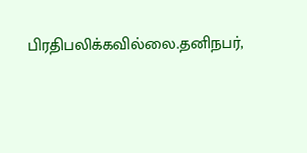பிரதிபலிக்கவில்லை.தனிநபர்,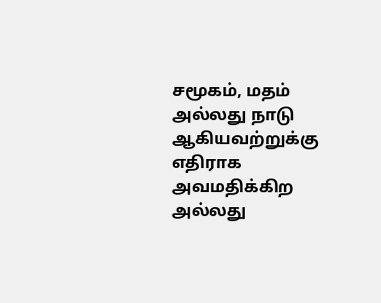சமூகம், மதம் அல்லது நாடு ஆகியவற்றுக்கு எதிராக அவமதிக்கிற அல்லது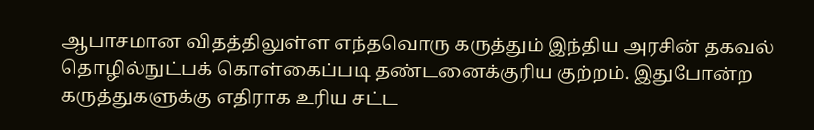ஆபாசமான விதத்திலுள்ள எந்தவொரு கருத்தும் இந்திய அரசின் தகவல் தொழில்நுட்பக் கொள்கைப்படி தண்டனைக்குரிய குற்றம். இதுபோன்ற கருத்துகளுக்கு எதிராக உரிய சட்ட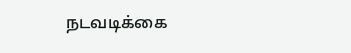நடவடிக்கை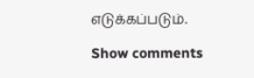எடுக்கப்படும்.

Show comments